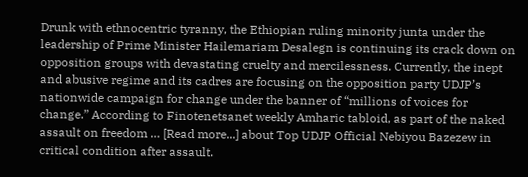Drunk with ethnocentric tyranny, the Ethiopian ruling minority junta under the leadership of Prime Minister Hailemariam Desalegn is continuing its crack down on opposition groups with devastating cruelty and mercilessness. Currently, the inept and abusive regime and its cadres are focusing on the opposition party UDJP’s nationwide campaign for change under the banner of “millions of voices for change.” According to Finotenetsanet weekly Amharic tabloid, as part of the naked assault on freedom … [Read more...] about Top UDJP Official Nebiyou Bazezew in critical condition after assault.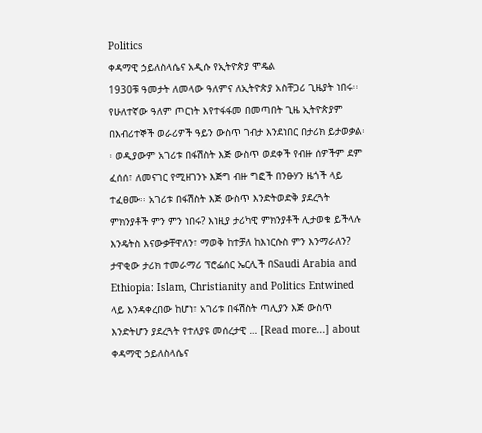Politics
ቀዳማዊ ኃይለስላሴና አዲሱ የኢትዮጵያ ሞዴል
1930ቹ ዓመታት ለመላው ዓለምና ለኢትዮጵያ አስቸጋሪ ጊዜያት ነበሩ፡፡ የሁለተኛው ዓለም ጦርነት እየተፋፋመ በመጣበት ጊዜ ኢትዮጵያም በእብሪተኞች ወራሪዎች ዓይን ውስጥ ገብታ እንደነበር በታሪክ ይታወቃል፡፡ ወዲያውም አገሪቱ በፋሽስት እጅ ውስጥ ወደቀች የብዙ ሰዎችም ደም ፈሰሰ፣ ለመናገር የሚዘገንኑ እጅግ ብዙ ግፎች በንፁሃን ዜጎች ላይ ተፈፀሙ፡፡ አገሪቱ በፋሽስት እጅ ውስጥ እንድትወድቅ ያደረጓት ምክንያቶች ምን ምን ነበሩ? እነዚያ ታሪካዊ ምክንያቶች ሊታወቁ ይችላሉ እንዴትስ እናውቃቸዋለን፣ ማወቅ ከተቻለ ከእነርሱስ ምን እንማራለን? ታዋቂው ታሪክ ተመራማሪ ፕሮፌሰር ኤርሊች በSaudi Arabia and Ethiopia: Islam, Christianity and Politics Entwined ላይ እንዳቀረበው ከሆነ፣ አገሪቱ በፋሽስት ጣሊያን እጅ ውስጥ እንድትሆን ያደረጓት የተለያዩ መሰረታዊ … [Read more...] about ቀዳማዊ ኃይለስላሴና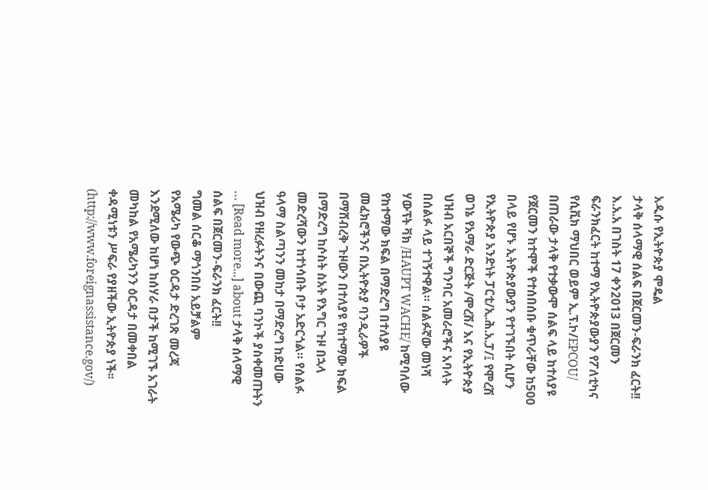አዲሱ የኢትዮጵያ ሞዴል
ታላቅ ሰላማዊ ሰልፍ በጀርመን-ፍራንክ ፈርት!!
እ.አ.አ በገስት 17 ቀን2013 በጀርመን ፍራንክፈርት ከተማ የኢትዮጵያውያን የፖለቲካና የሲቪክ ማህበር ወይም ኢ.ፕ.ኮ/EPCOU/ በጠራው ታላቅ የተቃውሞ ሰልፍ ላይ ከተለያዩ የጀርመን ከተሞች የተሰበሰቡ ቁጥራቸው ከ500 በላይ የሆኑ ኢትዮጵያውያን የተገኙበት ሲሆን የኢትዮጵያ አንድነት ፓርቲ/ኢ.ሕ.አ.ፓ/፤ የሞረሽ ወገኔ የአማራ ድርጅት /ሞረሽ/ እና የኢትዮጵያ ህዝብ አርበኞች ግንባር አመራሮችና አባላት በሰልፉ ላይ ተገኝተዋል። ሰልፉኛው መነሻ ሃውፕት ቫክ /HAUPT WACHE/ ከሚባለው የከተማው ክፍል በማድረግ በተለያዩ መፈክሮችንና በኢትዮጵያ ባንዲራዎች በማሸብረቅ ጉዞውን በተለያዩ የከተማው ክፍል በማድረግ ከሶስት ስአት የእግር ጉዞ በኋላ መድረሻውን ከተነሳበት ቦታ አድርጎል። የሰልፉ ዓላማ ስልጣንን መከታ በማድረግ ከድሀው ህዝብ የዘረፉትንና በውጪ ባንኮች ያስቀመጡትን … [Read more...] about ታላቅ ሰላማዊ ሰልፍ በጀርመን-ፍራንክ ፈርት!!
ግመል ሰርቆ ማጎንበስ አይቻልም
የአሜሪካ የውጭ ዕርዳታ ድረገጽ መረጃ እንደሚለው ከሆነ ከሰሃራ በታች ከሚገኙ አገራት መካከል የአሜሪካንን ዕርዳታ በመቀበል ቀዳሚነቱን ሥፍራ የያዘችው ኢትዮጵያ ነች፡፡ (http://www.foreignassistance.gov/)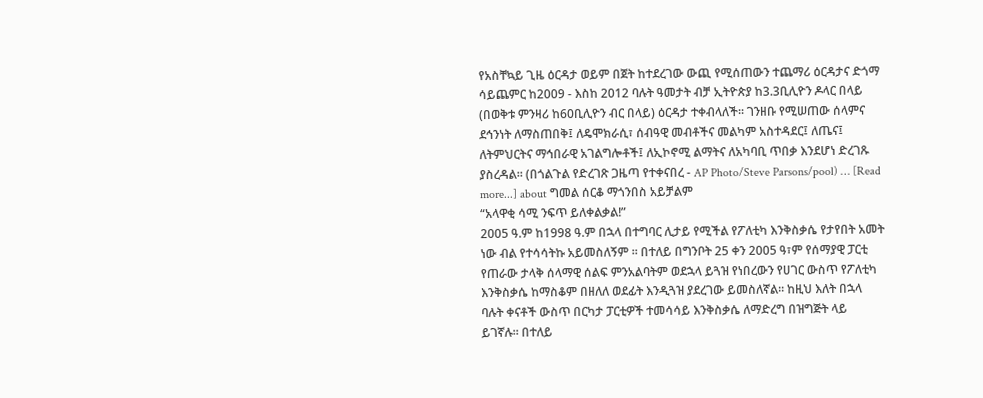የአስቸኳይ ጊዜ ዕርዳታ ወይም በጀት ከተደረገው ውጪ የሚሰጠውን ተጨማሪ ዕርዳታና ድጎማ ሳይጨምር ከ2009 - እስከ 2012 ባሉት ዓመታት ብቻ ኢትዮጵያ ከ3.3ቢሊዮን ዶላር በላይ (በወቅቱ ምንዛሪ ከ60ቢሊዮን ብር በላይ) ዕርዳታ ተቀብላለች፡፡ ገንዘቡ የሚሠጠው ሰላምና ደኅንነት ለማስጠበቅ፤ ለዴሞክራሲ፣ ሰብዓዊ መብቶችና መልካም አስተዳደር፤ ለጤና፤ ለትምህርትና ማኅበራዊ አገልግሎቶች፤ ለኢኮኖሚ ልማትና ለአካባቢ ጥበቃ እንደሆነ ድረገጹ ያስረዳል፡፡ (በጎልጉል የድረገጽ ጋዜጣ የተቀናበረ - AP Photo/Steve Parsons/pool) … [Read more...] about ግመል ሰርቆ ማጎንበስ አይቻልም
“አላዋቂ ሳሚ ንፍጥ ይለቀልቃል!”
2005 ዓ.ም ከ1998 ዓ.ም በኋላ በተግባር ሊታይ የሚችል የፖለቲካ እንቅስቃሴ የታየበት አመት ነው ብል የተሳሳትኩ አይመስለኝም ፡፡ በተለይ በግንቦት 25 ቀን 2005 ዓ፣ም የሰማያዊ ፓርቲ የጠራው ታላቅ ሰላማዊ ሰልፍ ምንአልባትም ወደኋላ ይጓዝ የነበረውን የሀገር ውስጥ የፖለቲካ እንቅስቃሴ ከማስቆም በዘለለ ወደፊት እንዲጓዝ ያደረገው ይመስለኛል፡፡ ከዚህ እለት በኋላ ባሉት ቀናቶች ውስጥ በርካታ ፓርቲዎች ተመሳሳይ እንቅስቃሴ ለማድረግ በዝግጅት ላይ ይገኛሉ። በተለይ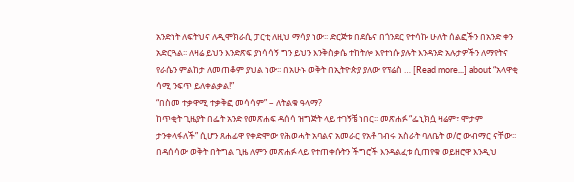አንድነት ለፍትህና ለዲሞክራሲ ፓርቲ ለዚህ ማሳያ ነው፡፡ ድርጅቱ በደሴና በጎንደር የተሳኩ ሁለት ሰልፎችን በአንድ ቀን አድርጓል፡፡ ለዛሬ ይህን እንድጽፍ ያነሳሳኝ ግን ይህን እንቅስቃሴ ተከትሎ እየተነሱ ያሉት እንዳንድ አሉታዎችን ለማየትና የራሴን ምልከታ ለመጠቆም ያህል ነው፡፡ በአሁኑ ወቅት በኢትዮጵያ ያለው የፕሬስ … [Read more...] about “አላዋቂ ሳሚ ንፍጥ ይለቀልቃል!”
“በስመ ተቃዋሚ ተቃቅፎ መሳሳም” – ለትልቁ ዓላማ?
ከጥቂት ጊዜያት በፌት አንድ የመጽሐፍ ዳሰሳ ዝግጅት ላይ ተገኝቼ ነበር፡፡ መጽሐፉ “ፌኒክሷ ዛሬም፣ ሞታም ታንቀላፋለች” ሲሆን ጸሐፊዋ የቀድሞው የሕወሓት አባልና አመራር የአቶ ገብሩ አስራት ባለቤት ወ/ሮ ውብማር ናቸው፡፡ በዳሰሳው ወቅት በትግል ጊዜ ለምን መጽሐፉ ላይ የተጠቀሱትን ችግሮች እንዳልፈቱ ሲጠየቁ ወይዘሮዋ እንዲህ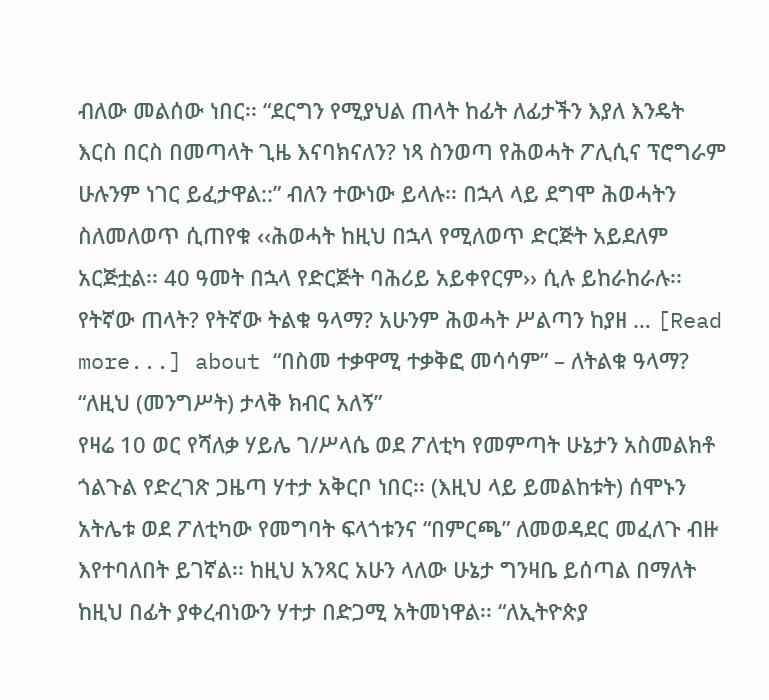ብለው መልሰው ነበር፡፡ “ደርግን የሚያህል ጠላት ከፊት ለፊታችን እያለ እንዴት እርስ በርስ በመጣላት ጊዜ እናባክናለን? ነጻ ስንወጣ የሕወሓት ፖሊሲና ፕሮግራም ሁሉንም ነገር ይፈታዋል::” ብለን ተውነው ይላሉ፡፡ በኋላ ላይ ደግሞ ሕወሓትን ስለመለወጥ ሲጠየቁ ‹‹ሕወሓት ከዚህ በኋላ የሚለወጥ ድርጅት አይደለም አርጅቷል፡፡ 40 ዓመት በኋላ የድርጅት ባሕሪይ አይቀየርም›› ሲሉ ይከራከራሉ፡፡ የትኛው ጠላት? የትኛው ትልቁ ዓላማ? አሁንም ሕወሓት ሥልጣን ከያዘ … [Read more...] about “በስመ ተቃዋሚ ተቃቅፎ መሳሳም” – ለትልቁ ዓላማ?
“ለዚህ (መንግሥት) ታላቅ ክብር አለኝ”
የዛሬ 10 ወር የሻለቃ ሃይሌ ገ/ሥላሴ ወደ ፖለቲካ የመምጣት ሁኔታን አስመልክቶ ጎልጉል የድረገጽ ጋዜጣ ሃተታ አቅርቦ ነበር፡፡ (እዚህ ላይ ይመልከቱት) ሰሞኑን አትሌቱ ወደ ፖለቲካው የመግባት ፍላጎቱንና “በምርጫ” ለመወዳደር መፈለጉ ብዙ እየተባለበት ይገኛል፡፡ ከዚህ አንጻር አሁን ላለው ሁኔታ ግንዛቤ ይሰጣል በማለት ከዚህ በፊት ያቀረብነውን ሃተታ በድጋሚ አትመነዋል፡፡ “ለኢትዮጵያ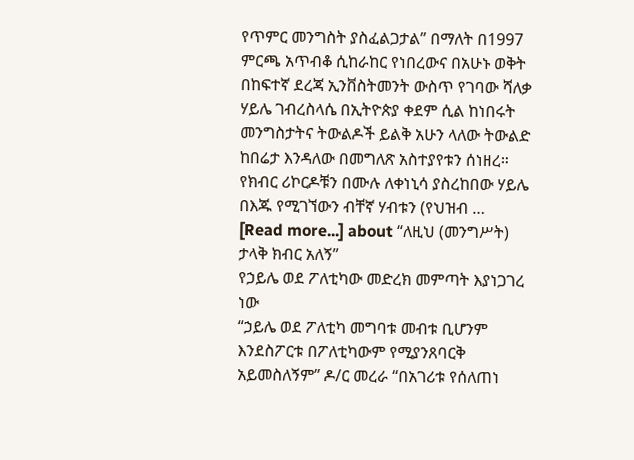የጥምር መንግስት ያስፈልጋታል” በማለት በ1997 ምርጫ አጥብቆ ሲከራከር የነበረውና በአሁኑ ወቅት በከፍተኛ ደረጃ ኢንቨስትመንት ውስጥ የገባው ሻለቃ ሃይሌ ገብረስላሴ በኢትዮጵያ ቀደም ሲል ከነበሩት መንግስታትና ትውልዶች ይልቅ አሁን ላለው ትውልድ ከበሬታ እንዳለው በመግለጽ አስተያየቱን ሰነዘረ። የክብር ሪኮርዶቹን በሙሉ ለቀነኒሳ ያስረከበው ሃይሌ በእጁ የሚገኘውን ብቸኛ ሃብቱን (የህዝብ … [Read more...] about “ለዚህ (መንግሥት) ታላቅ ክብር አለኝ”
የኃይሌ ወደ ፖለቲካው መድረክ መምጣት እያነጋገረ ነው
“ኃይሌ ወደ ፖለቲካ መግባቱ መብቱ ቢሆንም እንደስፖርቱ በፖለቲካውም የሚያንጸባርቅ አይመስለኝም” ዶ/ር መረራ “በአገሪቱ የሰለጠነ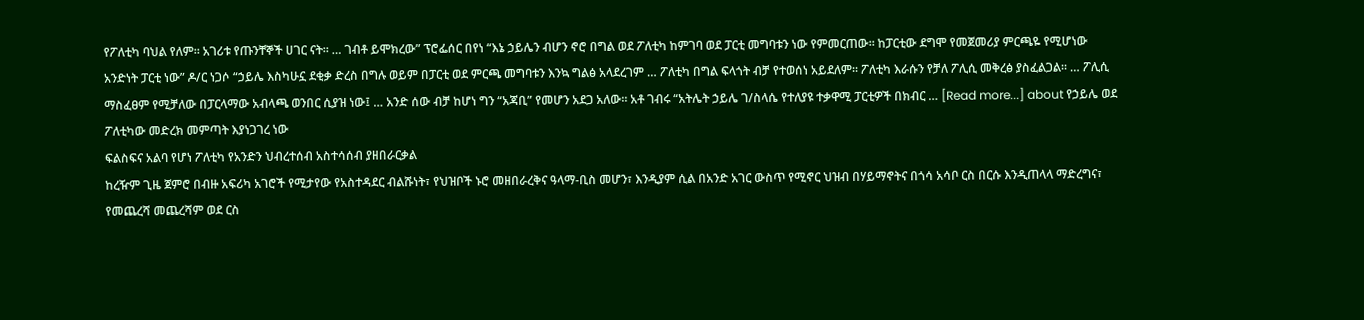የፖለቲካ ባህል የለም። አገሪቱ የጡንቸኞች ሀገር ናት። … ገብቶ ይሞክረው” ፕሮፌሰር በየነ “እኔ ኃይሌን ብሆን ኖሮ በግል ወደ ፖለቲካ ከምገባ ወደ ፓርቲ መግባቱን ነው የምመርጠው። ከፓርቲው ደግሞ የመጀመሪያ ምርጫዬ የሚሆነው አንድነት ፓርቲ ነው” ዶ/ር ነጋሶ “ኃይሌ እስካሁኗ ደቂቃ ድረስ በግሉ ወይም በፓርቲ ወደ ምርጫ መግባቱን እንኳ ግልፅ አላደረገም … ፖለቲካ በግል ፍላጎት ብቻ የተወሰነ አይደለም። ፖለቲካ እራሱን የቻለ ፖሊሲ መቅረፅ ያስፈልጋል። … ፖሊሲ ማስፈፀም የሚቻለው በፓርላማው አብላጫ ወንበር ሲያዝ ነው፤ … አንድ ሰው ብቻ ከሆነ ግን “አጃቢ” የመሆን አደጋ አለው። አቶ ገብሩ “አትሌት ኃይሌ ገ/ስላሴ የተለያዩ ተቃዋሚ ፓርቲዎች በክብር … [Read more...] about የኃይሌ ወደ ፖለቲካው መድረክ መምጣት እያነጋገረ ነው
ፍልስፍና አልባ የሆነ ፖለቲካ የአንድን ህብረተሰብ አስተሳሰብ ያዘበራርቃል
ከረዥም ጊዜ ጀምሮ በብዙ አፍሪካ አገሮች የሚታየው የአስተዳደር ብልሹነት፣ የህዝቦች ኑሮ መዘበራረቅና ዓላማ-ቢስ መሆን፣ እንዲያም ሲል በአንድ አገር ውስጥ የሚኖር ህዝብ በሃይማኖትና በጎሳ አሳቦ ርስ በርሱ እንዲጠላላ ማድረግና፣ የመጨረሻ መጨረሻም ወደ ርስ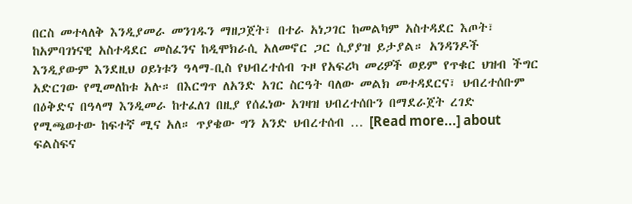በርስ መተላለቅ እንዲያመራ መንገዱን ማዘጋጀት፣ በተራ አነጋገር ከመልካም አስተዳደር እጦት፣ ከአምባገነናዊ አስተዳደር መስፈንና ከዲሞክራሲ አለመኖር ጋር ሲያያዝ ይታያል። አንዳንዶች እንዲያውም እንደዚህ ዐይነቱን ዓላማ-ቢስ የህብረተሰብ ጉዞ የአፍሪካ መሪዎች ወይም የጥቁር ህዝብ ችግር አድርገው የሚመለከቱ አሉ። በእርግጥ ለአንድ አገር ስርዓት ባለው መልክ መተዳደርና፣ ህብረተሰቡም በዕቅድና በዓላማ እንዲመራ ከተፈለገ በዚያ የሰፈነው አገዛዝ ህብረተሰቡን በማደራጀት ረገድ የሚጫወተው ከፍተኛ ሚና አለ። ጥያቄው ግን አንድ ህብረተሰብ … [Read more...] about ፍልስፍና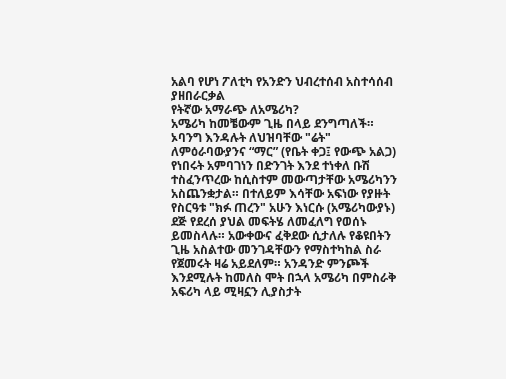አልባ የሆነ ፖለቲካ የአንድን ህብረተሰብ አስተሳሰብ ያዘበራርቃል
የትኛው አማራጭ ለአሜሪካ?
አሜሪካ ከመቼውም ጊዜ በላይ ደንግጣለች። ኦባንግ እንዳሉት ለህዝባቸው "ሬት" ለምዕራባውያንና “ማር” (የቤት ቀጋ፤ የውጭ አልጋ) የነበሩት አምባገነን በድንገት እንደ ተነቀለ ቡሽ ተስፈንጥረው ከሲስተም መውጣታቸው አሜሪካንን አስጨንቋታል። በተለይም እሳቸው አፍነው የያዙት የስርዓቱ "ክፉ ጠረን" አሁን እነርሱ (አሜሪካውያኑ) ደጅ የደረሰ ያህል መፍትሄ ለመፈለግ የወሰኑ ይመስላሉ። አውቀውና ፈቅደው ሲታለሉ የቆዩበትን ጊዜ አስልተው መንገዳቸውን የማስተካከል ስራ የጀመሩት ዛሬ አይደለም። አንዳንድ ምንጮች እንደሚሉት ከመለስ ሞት በኋላ አሜሪካ በምስራቅ አፍሪካ ላይ ሚዛኗን ሊያስታት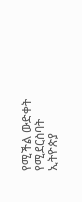የሚችል ውድቀት የሚደርስባት ኢትዮጵያ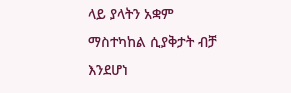ላይ ያላትን አቋም ማስተካከል ሲያቅታት ብቻ እንደሆነ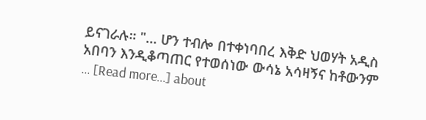ይናገራሉ። "… ሆን ተብሎ በተቀነባበረ እቅድ ህወሃት አዲስ አበባን እንዲቆጣጠር የተወሰነው ውሳኔ አሳዛኝና ከቶውንም … [Read more...] about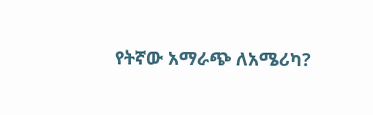የትኛው አማራጭ ለአሜሪካ?